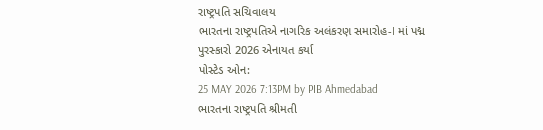રાષ્ટ્રપતિ સચિવાલય
ભારતના રાષ્ટ્રપતિએ નાગરિક અલંકરણ સમારોહ-I માં પદ્મ પુરસ્કારો 2026 એનાયત કર્યા
પોસ્ટેડ ઓન:
25 MAY 2026 7:13PM by PIB Ahmedabad
ભારતના રાષ્ટ્રપતિ શ્રીમતી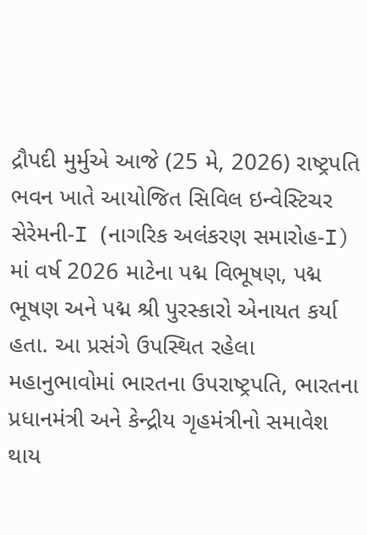દ્રૌપદી મુર્મુએ આજે (25 મે, 2026) રાષ્ટ્રપતિ ભવન ખાતે આયોજિત સિવિલ ઇન્વેસ્ટિચર સેરેમની-I (નાગરિક અલંકરણ સમારોહ-I) માં વર્ષ 2026 માટેના પદ્મ વિભૂષણ, પદ્મ ભૂષણ અને પદ્મ શ્રી પુરસ્કારો એનાયત કર્યા હતા. આ પ્રસંગે ઉપસ્થિત રહેલા મહાનુભાવોમાં ભારતના ઉપરાષ્ટ્રપતિ, ભારતના પ્રધાનમંત્રી અને કેન્દ્રીય ગૃહમંત્રીનો સમાવેશ થાય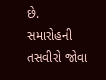છે.
સમારોહની તસવીરો જોવા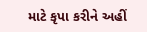માટે કૃપા કરીને અહીં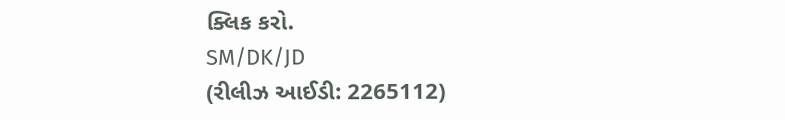ક્લિક કરો.
SM/DK/JD
(રીલીઝ આઈડી: 2265112)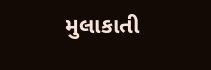મુલાકાતી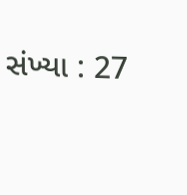સંખ્યા : 27